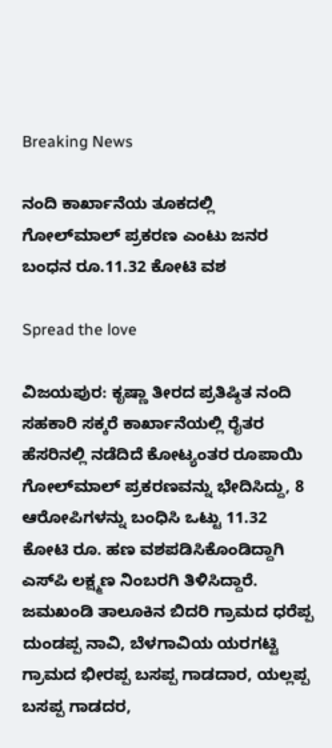Breaking News

ನಂದಿ ಕಾರ್ಖಾನೆಯ ತೂಕದಲ್ಲಿ ಗೋಲ್‌ಮಾಲ್ ಪ್ರಕರಣ ಎಂಟು ಜನರ ಬಂಧನ ರೂ.11.32 ಕೋಟಿ ವಶ

Spread the love

ವಿಜಯಪುರ: ಕೃಷ್ಣಾ ತೀರದ ಪ್ರತಿಷ್ಠಿತ ನಂದಿ ಸಹಕಾರಿ ಸಕ್ಕರೆ ಕಾರ್ಖಾನೆಯಲ್ಲಿ ರೈತರ ಹೆಸರಿನಲ್ಲಿ ನಡೆದಿದೆ ಕೋಟ್ಯಂತರ ರೂಪಾಯಿ ಗೋಲ್‌ಮಾಲ್ ಪ್ರಕರಣವನ್ನು ಭೇದಿಸಿದ್ದು, 8 ಆರೋಪಿಗಳನ್ನು ಬಂಧಿಸಿ ಒಟ್ಟು 11.32 ಕೋಟಿ ರೂ. ಹಣ ವಶಪಡಿಸಿಕೊಂಡಿದ್ದಾಗಿ ಎಸ್‌ಪಿ ಲಕ್ಷ್ಮಣ ನಿಂಬರಗಿ ತಿಳಿಸಿದ್ದಾರೆ.
ಜಮಖಂಡಿ ತಾಲೂಕಿನ ಬಿದರಿ ಗ್ರಾಮದ ಧರೆಪ್ಪ ದುಂಡಪ್ಪ ನಾವಿ, ಬೆಳಗಾವಿಯ ಯರಗಟ್ಟಿ ಗ್ರಾಮದ ಭೀರಪ್ಪ ಬಸಪ್ಪ ಗಾಡದಾರ, ಯಲ್ಲಪ್ಪ ಬಸಪ್ಪ ಗಾಡದರ,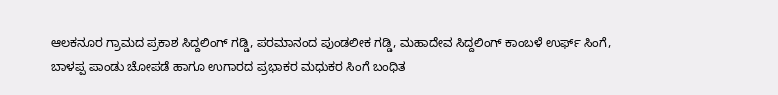ಆಲಕನೂರ ಗ್ರಾಮದ ಪ್ರಕಾಶ ಸಿದ್ದಲಿಂಗ್ ಗಡ್ಡಿ, ಪರಮಾನಂದ ಪುಂಡಲೀಕ ಗಡ್ಡಿ, ಮಹಾದೇವ ಸಿದ್ದಲಿಂಗ್ ಕಾಂಬಳೆ ಉರ್ಫ್ ಸಿಂಗೆ, ಬಾಳಪ್ಪ ಪಾಂಡು ಚೋಪಡೆ ಹಾಗೂ ಉಗಾರದ ಪ್ರಭಾಕರ ಮಧುಕರ ಸಿಂಗೆ ಬಂಧಿತ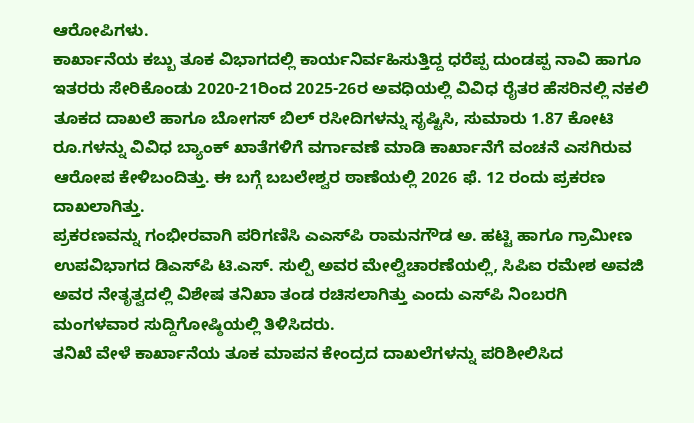ಆರೋಪಿಗಳು.
ಕಾರ್ಖಾನೆಯ ಕಬ್ಬು ತೂಕ ವಿಭಾಗದಲ್ಲಿ ಕಾರ್ಯನಿರ್ವಹಿಸುತ್ತಿದ್ದ ಧರೆಪ್ಪ ದುಂಡಪ್ಪ ನಾವಿ ಹಾಗೂ ಇತರರು ಸೇರಿಕೊಂಡು 2020-21ರಿಂದ 2025-26ರ ಅವಧಿಯಲ್ಲಿ ವಿವಿಧ ರೈತರ ಹೆಸರಿನಲ್ಲಿ ನಕಲಿ ತೂಕದ ದಾಖಲೆ ಹಾಗೂ ಬೋಗಸ್ ಬಿಲ್ ರಸೀದಿಗಳನ್ನು ಸೃಷ್ಟಿಸಿ, ಸುಮಾರು 1.87 ಕೋಟಿ ರೂ.ಗಳನ್ನು ವಿವಿಧ ಬ್ಯಾಂಕ್ ಖಾತೆಗಳಿಗೆ ವರ್ಗಾವಣೆ ಮಾಡಿ ಕಾರ್ಖಾನೆಗೆ ವಂಚನೆ ಎಸಗಿರುವ ಆರೋಪ ಕೇಳಿಬಂದಿತ್ತು. ಈ ಬಗ್ಗೆ ಬಬಲೇಶ್ವರ ಠಾಣೆಯಲ್ಲಿ 2026 ಫೆ. 12 ರಂದು ಪ್ರಕರಣ ದಾಖಲಾಗಿತ್ತು.
ಪ್ರಕರಣವನ್ನು ಗಂಭೀರವಾಗಿ ಪರಿಗಣಿಸಿ ಎಎಸ್‌ಪಿ ರಾಮನಗೌಡ ಅ. ಹಟ್ಟಿ ಹಾಗೂ ಗ್ರಾಮೀಣ ಉಪವಿಭಾಗದ ಡಿಎಸ್‌ಪಿ ಟಿ.ಎಸ್. ಸುಲ್ಪಿ ಅವರ ಮೇಲ್ವಿಚಾರಣೆಯಲ್ಲಿ, ಸಿಪಿಐ ರಮೇಶ ಅವಜಿ ಅವರ ನೇತೃತ್ವದಲ್ಲಿ ವಿಶೇಷ ತನಿಖಾ ತಂಡ ರಚಿಸಲಾಗಿತ್ತು ಎಂದು ಎಸ್‌ಪಿ ನಿಂಬರಗಿ ಮಂಗಳವಾರ ಸುದ್ದಿಗೋಷ್ಠಿಯಲ್ಲಿ ತಿಳಿಸಿದರು.
ತನಿಖೆ ವೇಳೆ ಕಾರ್ಖಾನೆಯ ತೂಕ ಮಾಪನ ಕೇಂದ್ರದ ದಾಖಲೆಗಳನ್ನು ಪರಿಶೀಲಿಸಿದ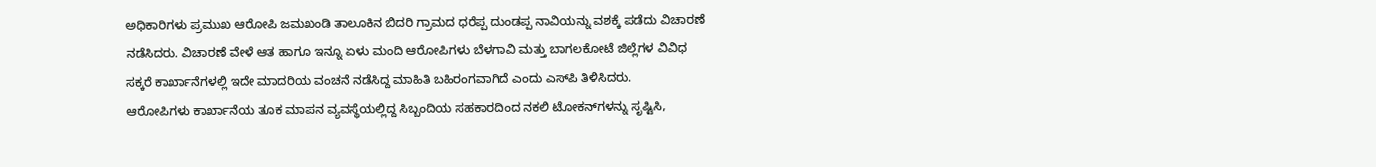ಅಧಿಕಾರಿಗಳು ಪ್ರಮುಖ ಆರೋಪಿ ಜಮಖಂಡಿ ತಾಲೂಕಿನ ಬಿದರಿ ಗ್ರಾಮದ ಧರೆಪ್ಪ ದುಂಡಪ್ಪ ನಾವಿಯನ್ನು ವಶಕ್ಕೆ ಪಡೆದು ವಿಚಾರಣೆ ನಡೆಸಿದರು. ವಿಚಾರಣೆ ವೇಳೆ ಆತ ಹಾಗೂ ಇನ್ನೂ ಏಳು ಮಂದಿ ಆರೋಪಿಗಳು ಬೆಳಗಾವಿ ಮತ್ತು ಬಾಗಲಕೋಟೆ ಜಿಲ್ಲೆಗಳ ವಿವಿಧ ಸಕ್ಕರೆ ಕಾರ್ಖಾನೆಗಳಲ್ಲಿ ಇದೇ ಮಾದರಿಯ ವಂಚನೆ ನಡೆಸಿದ್ದ ಮಾಹಿತಿ ಬಹಿರಂಗವಾಗಿದೆ ಎಂದು ಎಸ್‌ಪಿ ತಿಳಿಸಿದರು.
ಆರೋಪಿಗಳು ಕಾರ್ಖಾನೆಯ ತೂಕ ಮಾಪನ ವ್ಯವಸ್ಥೆಯಲ್ಲಿದ್ದ ಸಿಬ್ಬಂದಿಯ ಸಹಕಾರದಿಂದ ನಕಲಿ ಟೋಕನ್‌ಗಳನ್ನು ಸೃಷ್ಟಿಸಿ,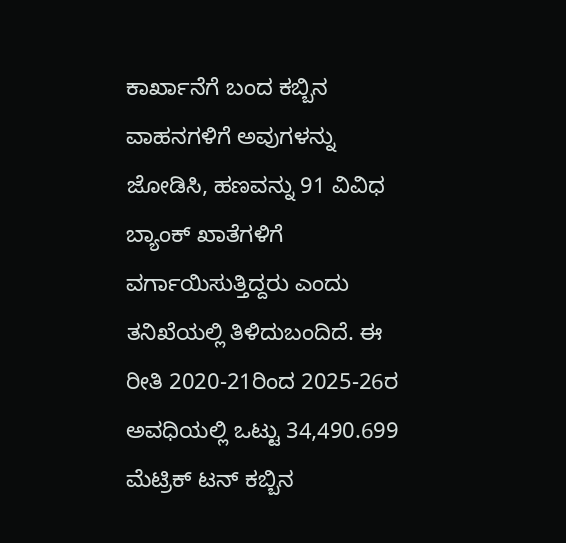ಕಾರ್ಖಾನೆಗೆ ಬಂದ ಕಬ್ಬಿನ ವಾಹನಗಳಿಗೆ ಅವುಗಳನ್ನು ಜೋಡಿಸಿ, ಹಣವನ್ನು 91 ವಿವಿಧ ಬ್ಯಾಂಕ್ ಖಾತೆಗಳಿಗೆ ವರ್ಗಾಯಿಸುತ್ತಿದ್ದರು ಎಂದು ತನಿಖೆಯಲ್ಲಿ ತಿಳಿದುಬಂದಿದೆ. ಈ ರೀತಿ 2020-21ರಿಂದ 2025-26ರ ಅವಧಿಯಲ್ಲಿ ಒಟ್ಟು 34,490.699 ಮೆಟ್ರಿಕ್ ಟನ್ ಕಬ್ಬಿನ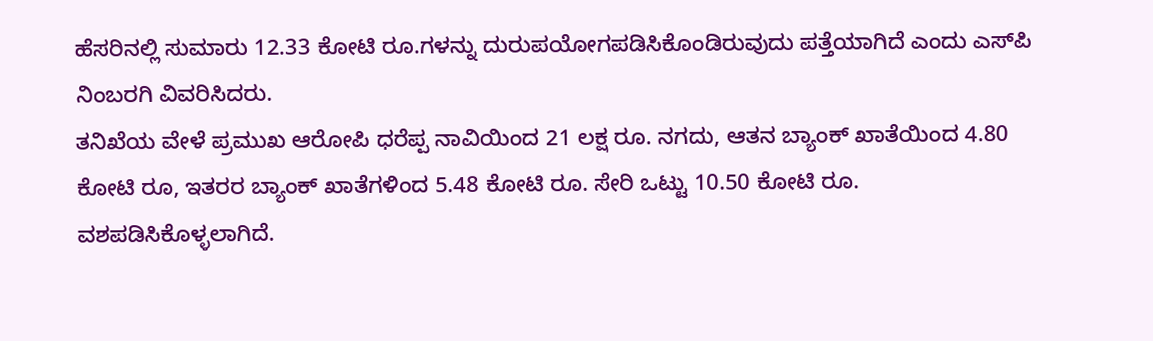ಹೆಸರಿನಲ್ಲಿ ಸುಮಾರು 12.33 ಕೋಟಿ ರೂ.ಗಳನ್ನು ದುರುಪಯೋಗಪಡಿಸಿಕೊಂಡಿರುವುದು ಪತ್ತೆಯಾಗಿದೆ ಎಂದು ಎಸ್‌ಪಿ ನಿಂಬರಗಿ ವಿವರಿಸಿದರು.
ತನಿಖೆಯ ವೇಳೆ ಪ್ರಮುಖ ಆರೋಪಿ ಧರೆಪ್ಪ ನಾವಿಯಿಂದ 21 ಲಕ್ಷ ರೂ. ನಗದು, ಆತನ ಬ್ಯಾಂಕ್ ಖಾತೆಯಿಂದ 4.80 ಕೋಟಿ ರೂ, ಇತರರ ಬ್ಯಾಂಕ್ ಖಾತೆಗಳಿಂದ 5.48 ಕೋಟಿ ರೂ. ಸೇರಿ ಒಟ್ಟು 10.50 ಕೋಟಿ ರೂ. ವಶಪಡಿಸಿಕೊಳ್ಳಲಾಗಿದೆ.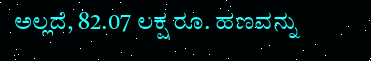ಅಲ್ಲದೆ, 82.07 ಲಕ್ಷ ರೂ. ಹಣವನ್ನು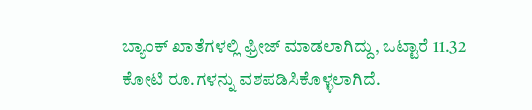ಬ್ಯಾಂಕ್ ಖಾತೆಗಳಲ್ಲಿ ಫ್ರೀಜ್ ಮಾಡಲಾಗಿದ್ದು, ಒಟ್ಟಾರೆ 11.32 ಕೋಟಿ ರೂ.ಗಳನ್ನು ವಶಪಡಿಸಿಕೊಳ್ಳಲಾಗಿದೆ.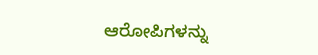ಆರೋಪಿಗಳನ್ನು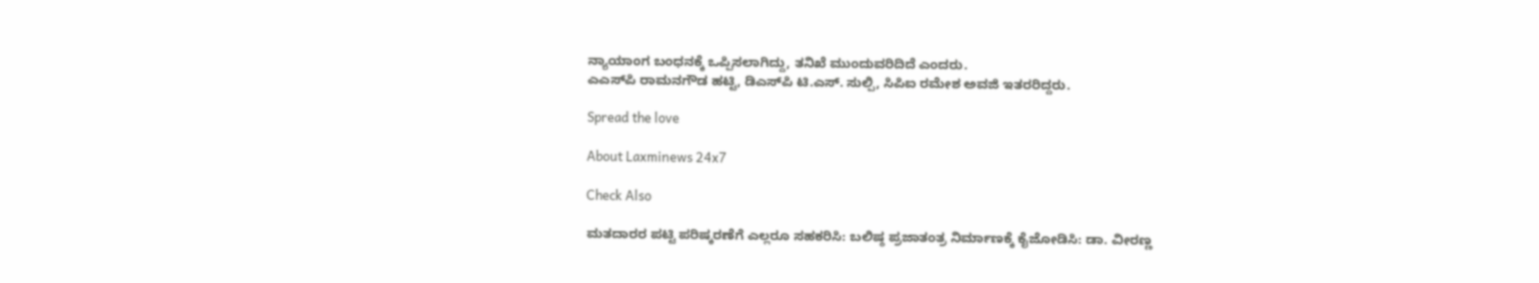ನ್ಯಾಯಾಂಗ ಬಂಧನಕ್ಕೆ ಒಪ್ಪಿಸಲಾಗಿದ್ದು, ತನಿಖೆ ಮುಂದುವರಿದಿದೆ ಎಂದರು.
ಎಎಸ್‌ಪಿ ರಾಮನಗೌಡ ಹಟ್ಟಿ, ಡಿಎಸ್‌ಪಿ ಟಿ.ಎಸ್. ಸುಲ್ಪಿ, ಸಿಪಿಐ ರಮೇಶ ಅವಜಿ ಇತರರಿದ್ದರು.

Spread the love

About Laxminews 24x7

Check Also

ಮತದಾರರ ಪಟ್ಟಿ ಪರಿಷ್ಕರಣೆಗೆ ಎಲ್ಲರೂ ಸಹಕರಿಸಿ: ಬಲಿಷ್ಠ ಪ್ರಜಾತಂತ್ರ ನಿರ್ಮಾಣಕ್ಕೆ ಕೈಜೋಡಿಸಿ: ಡಾ. ವೀರಣ್ಣ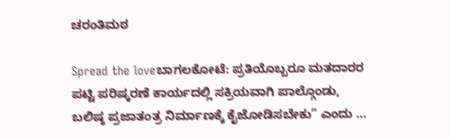ಚರಂತಿಮಠ

Spread the loveಬಾಗಲಕೋಟೆ: ಪ್ರತಿಯೊಬ್ಬರೂ ಮತದಾರರ ಪಟ್ಟಿ ಪರಿಷ್ಕರಣೆ ಕಾರ್ಯದಲ್ಲಿ ಸಕ್ರಿಯವಾಗಿ ಪಾಲ್ಗೊಂಡು, ಬಲಿಷ್ಠ ಪ್ರಜಾತಂತ್ರ ನಿರ್ಮಾಣಕ್ಕೆ ಕೈಜೋಡಿಸಬೇಕು” ಎಂದು …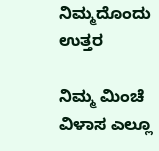ನಿಮ್ಮದೊಂದು ಉತ್ತರ

ನಿಮ್ಮ ಮಿಂಚೆ ವಿಳಾಸ ಎಲ್ಲೂ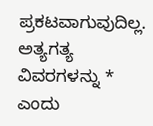ಪ್ರಕಟವಾಗುವುದಿಲ್ಲ. ಅತ್ಯಗತ್ಯ ವಿವರಗಳನ್ನು * ಎಂದು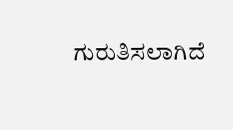ಗುರುತಿಸಲಾಗಿದೆ